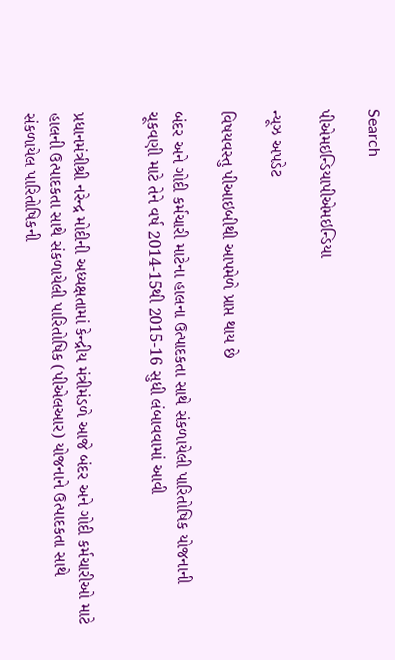Search

પીએમઇન્ડિયાપીએમઇન્ડિયા

ન્યૂઝ અપડેટ

વિષયવસ્તુ પીઆઇબીથી આપમેળે પ્રાપ્ત થાય છે

બંદર અને ગોદી કર્મચારી માટેના હાલના ઉત્પાદકતા સાથે સંકળાયેલી પારિતોષિક યોજનાની ચૂકવણી માટે તેને વર્ષ 2014-15થી 2015-16 સુધી લંબાવવામાં આવી


પ્રધાનમંત્રીશ્રી નરેન્દ્ર મોદીની અધ્યક્ષતામાં કેન્દ્રીય મંત્રીમંડળે આજે બંદર અને ગોદી કર્મચારીઓ માટે હાલની ઉત્પાદકતા સાથે સંકળાયેલી પારિતોષિક (પીએલઆર) યોજનાને ઉત્પાદકતા સાથે સંકળાયેલ પારિતોષિકની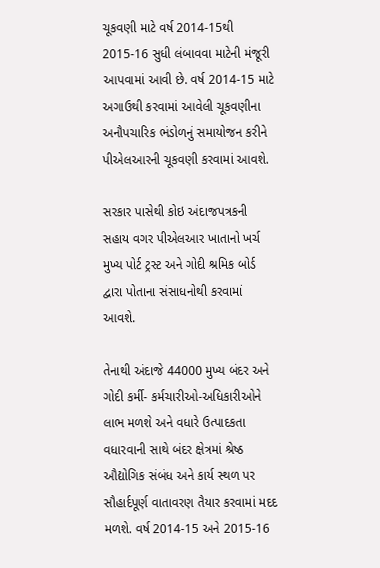ચૂકવણી માટે વર્ષ 2014-15થી 2015-16 સુધી લંબાવવા માટેની મંજૂરી આપવામાં આવી છે. વર્ષ 2014-15 માટે અગાઉથી કરવામાં આવેલી ચૂકવણીના અનૌપચારિક ભંડોળનું સમાયોજન કરીને પીએલઆરની ચૂકવણી કરવામાં આવશે.

સરકાર પાસેથી કોઇ અંદાજપત્રકની સહાય વગર પીએલઆર ખાતાનો ખર્ચ મુખ્ય પોર્ટ ટ્રસ્ટ અને ગોદી શ્રમિક બોર્ડ દ્વારા પોતાના સંસાધનોથી કરવામાં આવશે.

તેનાથી અંદાજે 44000 મુખ્ય બંદર અને ગોદી કર્મી- કર્મચારીઓ-અધિકારીઓને લાભ મળશે અને વધારે ઉત્પાદકતા વધારવાની સાથે બંદર ક્ષેત્રમાં શ્રેષ્ઠ ઔદ્યોગિક સંબંધ અને કાર્ય સ્થળ પર સૌહાર્દપૂર્ણ વાતાવરણ તૈયાર કરવામાં મદદ મળશે. વર્ષ 2014-15 અને 2015-16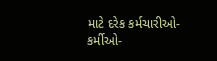માટે દરેક કર્મચારીઓ-કર્મીઓ-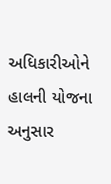અધિકારીઓને હાલની યોજના અનુસાર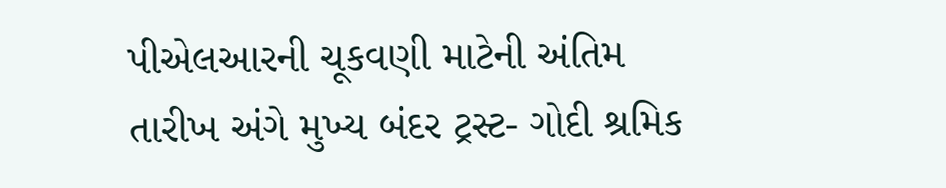પીએલઆરની ચૂકવણી માટેની અંતિમ તારીખ અંગે મુખ્ય બંદર ટ્રસ્ટ- ગોદી શ્રમિક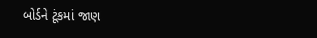બોર્ડને ટૂંકમાં જાણ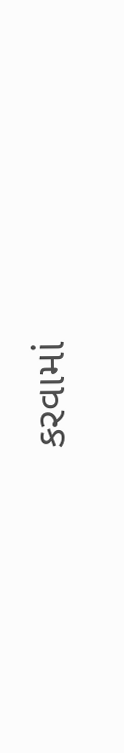કરવામાં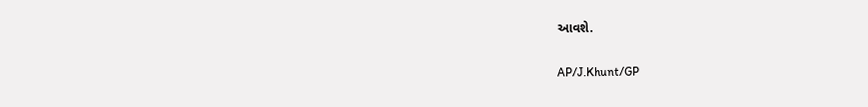આવશે.

AP/J.Khunt/GP